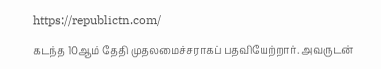https://republictn.com/

கடந்த 10ஆம் தேதி முதலமைச்சராகப் பதவியேற்றார். அவருடன்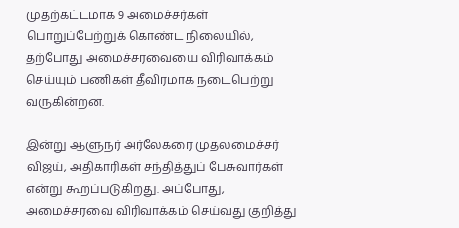முதற்கட்டமாக 9 அமைச்சர்கள் பொறுப்பேற்றுக் கொண்ட நிலையில், தற்போது அமைச்சரவையை விரிவாக்கம் செய்யும் பணிகள் தீவிரமாக நடைபெற்று வருகின்றன.

இன்று ஆளுநர் அர்லேகரை முதலமைச்சர் விஜய், அதிகாரிகள் சந்தித்துப் பேசுவார்கள் என்று கூறப்படுகிறது. அப்போது, அமைச்சரவை விரிவாக்கம் செய்வது குறித்து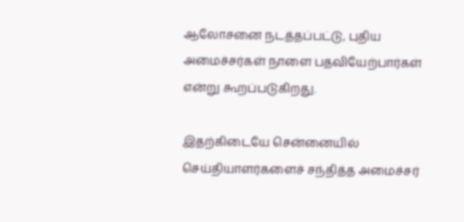ஆலோசனை நடத்தப்பட்டு, புதிய அமைச்சர்கள் நாளை பதவியேற்பார்கள் என்று கூறப்படுகிறது.

இதற்கிடையே சென்னையில் செய்தியாளர்களைச் சந்தித்த அமைச்சர்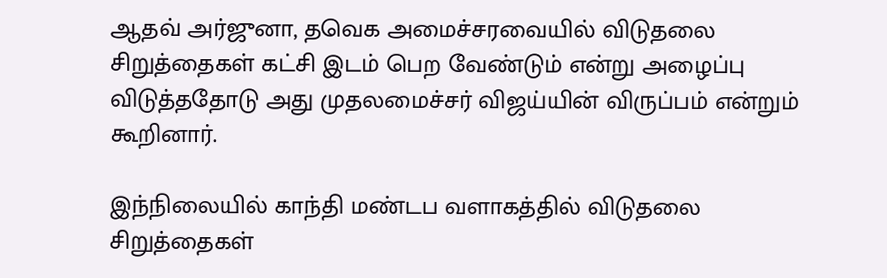ஆதவ் அர்ஜுனா, தவெக அமைச்சரவையில் விடுதலை சிறுத்தைகள் கட்சி இடம் பெற வேண்டும் என்று அழைப்பு விடுத்ததோடு அது முதலமைச்சர் விஜய்யின் விருப்பம் என்றும் கூறினார்.

இந்நிலையில் காந்தி மண்டப வளாகத்தில் விடுதலை சிறுத்தைகள்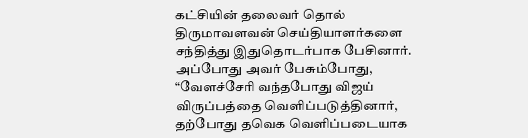கட்சியின் தலைவர் தொல் திருமாவளவன் செய்தியாளர்களை சந்தித்து இதுதொடர்பாக பேசினார். அப்போது அவர் பேசும்போது, “வேளச்சேரி வந்தபோது விஜய் விருப்பத்தை வெளிப்படுத்தினார், தற்போது தவெக வெளிப்படையாக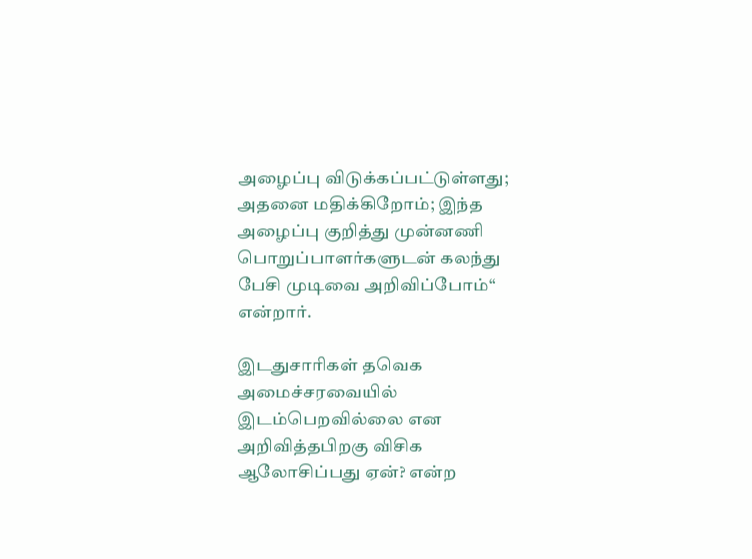அழைப்பு விடுக்கப்பட்டுள்ளது; அதனை மதிக்கிறோம்; இந்த அழைப்பு குறித்து முன்னணி பொறுப்பாளர்களுடன் கலந்து பேசி முடிவை அறிவிப்போம்“ என்றார்.

இடதுசாரிகள் தவெக அமைச்சரவையில் இடம்பெறவில்லை என அறிவித்தபிறகு விசிக ஆலோசிப்பது ஏன்? என்ற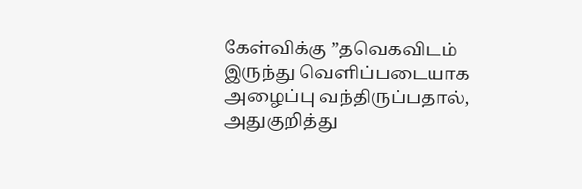கேள்விக்கு ”தவெகவிடம் இருந்து வெளிப்படையாக அழைப்பு வந்திருப்பதால், அதுகுறித்து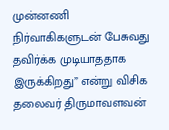முன்னணி நிர்வாகிகளுடன் பேசுவது தவிர்க்க முடியாததாக இருக்கிறது” என்று விசிக தலைவர் திருமாவளவன்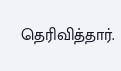தெரிவித்தார்.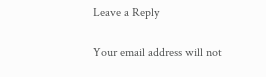Leave a Reply

Your email address will not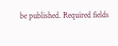be published. Required fields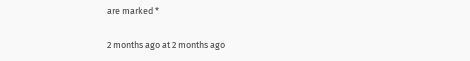are marked *

2 months ago at 2 months ago